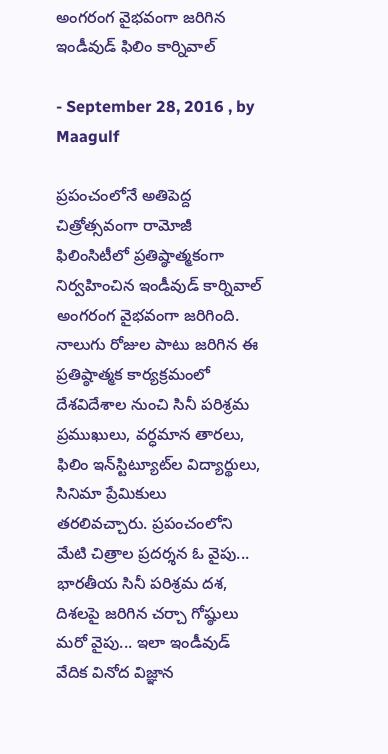అంగరంగ వైభవంగా జరిగిన ఇండీవుడ్ ఫిలిం కార్నివాల్

- September 28, 2016 , by Maagulf

ప్రపంచంలోనే అతిపెద్ద చిత్రోత్సవంగా రామోజీ ఫిలింసిటీలో ప్రతిష్ఠాత్మకంగా నిర్వహించిన ఇండీవుడ్‌ కార్నివాల్‌ అంగరంగ వైభవంగా జరిగింది. నాలుగు రోజుల పాటు జరిగిన ఈ ప్రతిష్ఠాత్మక కార్యక్రమంలో దేశవిదేశాల నుంచి సినీ పరిశ్రమ ప్రముఖులు, వర్ధమాన తారలు, ఫిలిం ఇన్‌స్టిట్యూట్‌ల విద్యార్థులు, సినిమా ప్రేమికులు తరలివచ్చారు. ప్రపంచంలోని మేటి చిత్రాల ప్రదర్శన ఓ వైపు... భారతీయ సినీ పరిశ్రమ దశ, దిశలపై జరిగిన చర్చా గోష్ఠులు మరో వైపు... ఇలా ఇండీవుడ్‌ వేదిక వినోద విజ్ఞాన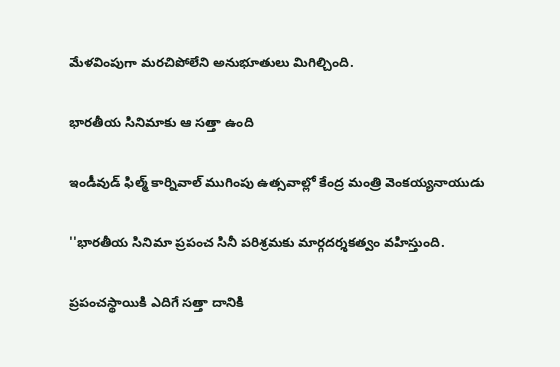మేళవింపుగా మరచిపోలేని అనుభూతులు మిగిల్చింది.

భారతీయ సినిమాకు ఆ సత్తా ఉంది

ఇండీవుడ్‌ ఫిల్మ్‌ కార్నివాల్‌ ముగింపు ఉత్సవాల్లో కేంద్ర మంత్రి వెంకయ్యనాయుడు

''భారతీయ సినిమా ప్రపంచ సినీ పరిశ్రమకు మార్గదర్శకత్వం వహిస్తుంది.

ప్రపంచస్థాయికి ఎదిగే సత్తా దానికి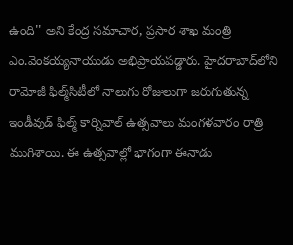ఉంది'' అని కేంద్ర సమాచార, ప్రసార శాఖ మంత్రి ఎం.వెంకయ్యనాయుడు అభిప్రాయపడ్డారు. హైదరాబాద్‌లోని రామోజీ ఫిల్మ్‌సిటీలో నాలుగు రోజులుగా జరుగుతున్న ఇండీవుడ్‌ ఫిల్మ్‌ కార్నివాల్‌ ఉత్సవాలు మంగళవారం రాత్రి ముగిశాయి. ఈ ఉత్సవాల్లో భాగంగా ఈనాడు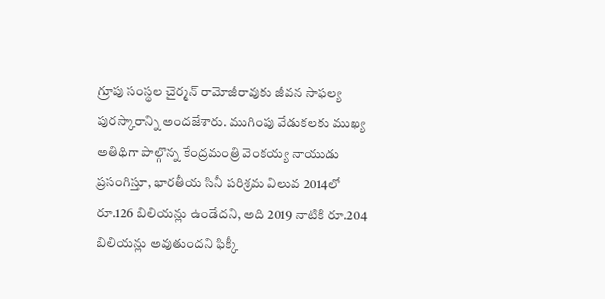గ్రూపు సంస్థల చైర్మన్‌ రామోజీరావుకు జీవన సాఫల్య పురస్కారాన్ని అందజేశారు. ముగింపు వేడుకలకు ముఖ్య అతిథిగా పాల్గొన్న కేంద్రమంత్రి వెంకయ్య నాయుడు ప్రసంగిస్తూ, భారతీయ సినీ పరిశ్రమ విలువ 2014లో రూ.126 బిలియన్లు ఉండేదని, అది 2019 నాటికి రూ.204 బిలియన్లు అవుతుందని ఫిక్కీ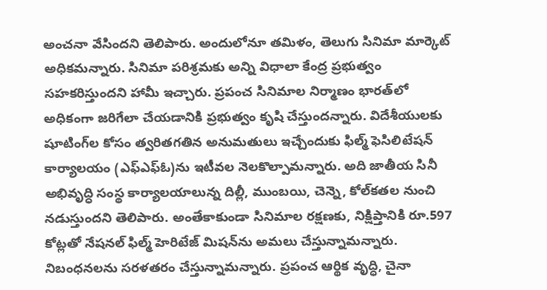అంచనా వేసిందని తెలిపారు. అందులోనూ తమిళం, తెలుగు సినిమా మార్కెట్‌ అధికమన్నారు. సినిమా పరిశ్రమకు అన్ని విధాలా కేంద్ర ప్రభుత్వం సహకరిస్తుందని హామీ ఇచ్చారు. ప్రపంచ సినిమాల నిర్మాణం భారత్‌లో అధికంగా జరిగేలా చేయడానికి ప్రభుత్వం కృషి చేస్తుందన్నారు. విదేశీయులకు షూటింగ్‌ల కోసం త్వరితగతిన అనుమతులు ఇచ్చేందుకు ఫిల్మ్‌ ఫెసిలిటేషన్‌ కార్యాలయం (ఎఫ్‌ఎఫ్‌ఓ)ను ఇటీవల నెలకొల్పామన్నారు. అది జాతీయ సినీ అభివృద్ధి సంస్థ కార్యాలయాలున్న దిల్లీ, ముంబయి, చెన్నె, కోల్‌కతల నుంచి నడుస్తుందని తెలిపారు. అంతేకాకుండా సినిమాల రక్షణకు, నిక్షిప్తానికి రూ.597 కోట్లతో నేషనల్‌ ఫిల్మ్‌ హెరిటేజ్‌ మిషన్‌ను అమలు చేస్తున్నామన్నారు. నిబంధనలను సరళతరం చేస్తున్నామన్నారు. ప్రపంచ ఆర్థిక వృద్ధి, చైనా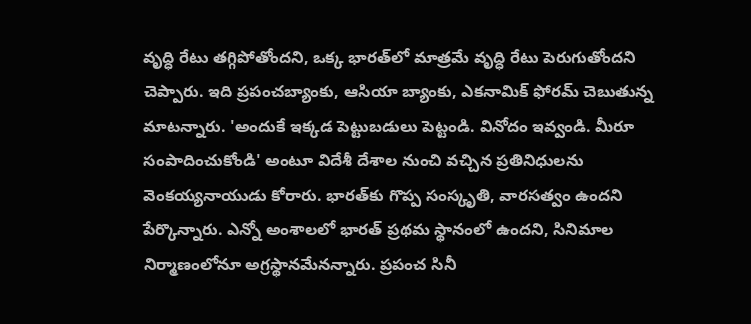వృద్ధి రేటు తగ్గిపోతోందని, ఒక్క భారత్‌లో మాత్రమే వృద్ధి రేటు పెరుగుతోందని చెప్పారు. ఇది ప్రపంచబ్యాంకు, ఆసియా బ్యాంకు, ఎకనామిక్‌ ఫోరమ్‌ చెబుతున్న మాటన్నారు. 'అందుకే ఇక్కడ పెట్టుబడులు పెట్టండి. వినోదం ఇవ్వండి. మీరూ సంపాదించుకోండి' అంటూ విదేశీ దేశాల నుంచి వచ్చిన ప్రతినిధులను వెంకయ్యనాయుడు కోరారు. భారత్‌కు గొప్ప సంస్కృతి, వారసత్వం ఉందని పేర్కొన్నారు. ఎన్నో అంశాలలో భారత్‌ ప్రథమ స్థానంలో ఉందని, సినిమాల నిర్మాణంలోనూ అగ్రస్థానమేనన్నారు. ప్రపంచ సినీ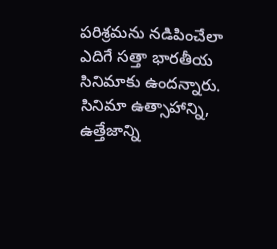పరిశ్రమను నడిపించేలా ఎదిగే సత్తా భారతీయ సినిమాకు ఉందన్నారు. సినిమా ఉత్సాహాన్ని, ఉత్తేజాన్ని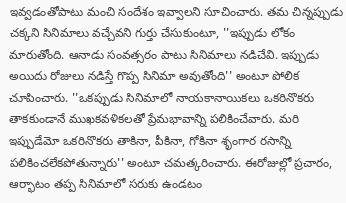ఇవ్వడంతోపాటు మంచి సందేశం ఇవ్వాలని సూచించారు. తమ చిన్నప్పుడు చక్కని సినిమాలు వచ్చేవని గుర్తు చేసుకుంటూ, ''ఇప్పుడు లోకం మారుతోంది. ఆనాడు సంవత్సరం పాటు సినిమాలు నడిచేవి. ఇప్పుడు అయిదు రోజులు నడిస్తే గొప్ప సినిమా అవుతోంది'' అంటూ పోలిక చూపించారు. ''ఒకప్పుడు సినిమాలో నాయకానాయికలు ఒకరినొకరు తాకకుండానే ముఖకవళికలతో ప్రేమభావాన్ని పలికించేవారు. మరి ఇప్పుడేమో ఒకరినొకరు తాకినా, పీకినా, గోకినా శృంగార రసాన్ని పలికించలేకపోతున్నారు'' అంటూ చమత్కరించారు. ఈరోజుల్లో ప్రచారం, ఆర్భాటం తప్ప సినిమాలో సరుకు ఉండటం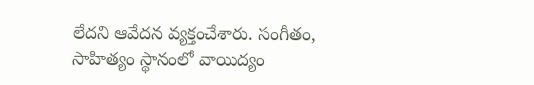లేదని ఆవేదన వ్యక్తంచేశారు. సంగీతం, సాహిత్యం స్థానంలో వాయిద్యం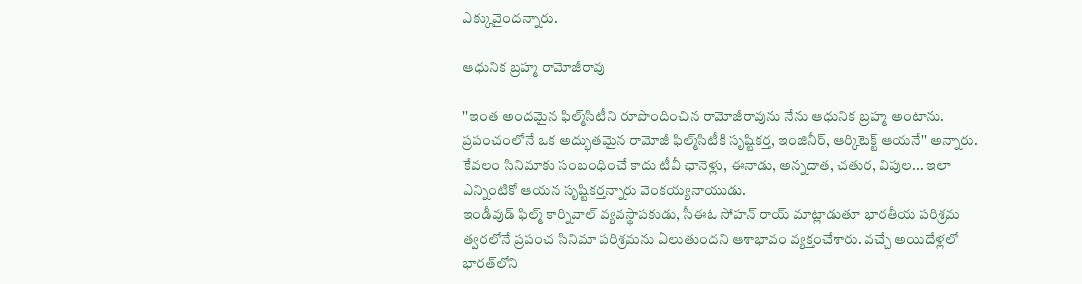ఎక్కువైందన్నారు.

ఆధునిక బ్రహ్మ రామోజీరావు

''ఇంత అందమైన ఫిల్మ్‌సిటీని రూపొందించిన రామోజీరావును నేను ఆధునిక బ్రహ్మ అంటాను. ప్రపంచంలోనే ఒక అద్భుతమైన రామోజీ ఫిల్మ్‌సిటీకి సృష్టికర్త, ఇంజినీర్‌, ఆర్కిటెక్ట్‌ ఆయనే'' అన్నారు. కేవలం సినిమాకు సంబంధించే కాదు టీవీ ఛానెళ్లు, ఈనాడు, అన్నదాత, చతుర, విపుల... ఇలా ఎన్నింటికో ఆయన సృష్టికర్తన్నారు వెంకయ్యనాయుడు.
ఇండీవుడ్‌ ఫిల్మ్‌ కార్నివాల్‌ వ్యవస్థాపకుడు, సీఈఓ సోహన్‌ రాయ్‌ మాట్లాడుతూ భారతీయ పరిశ్రమ త్వరలోనే ప్రపంచ సినిమా పరిశ్రమను ఏలుతుందని ఆశాభావం వ్యక్తంచేశారు. వచ్చే అయిదేళ్లలో భారత్‌లోని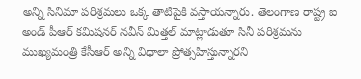అన్ని సినిమా పరిశ్రమలు ఒక్క తాటిపైకి వస్తాయన్నారు. తెలంగాణ రాష్ట్ర ఐ అండ్‌ పీఆర్‌ కమిషనర్‌ నవీన్‌ మిత్తల్‌ మాట్లాడుతూ సినీ పరిశ్రమను ముఖ్యమంత్రి కేసీఆర్‌ అన్ని విధాలా ప్రోత్సహిస్తున్నారని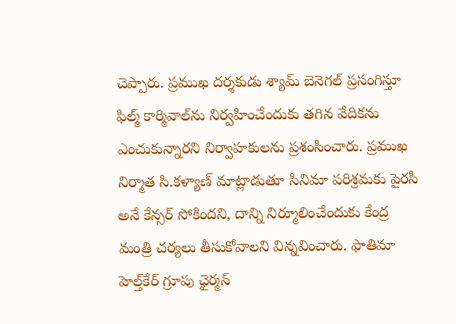చెప్పారు. ప్రముఖ దర్శకుడు శ్యామ్‌ బెనెగల్‌ ప్రసంగిస్తూ ఫిల్మ్‌ కార్మివాల్‌ను నిర్వహించేందుకు తగిన వేదికను ఎంచుకున్నారని నిర్వాహకులను ప్రశంసించారు. ప్రముఖ నిర్మాత సి.కళ్యాణ్‌ మాట్లాడుతూ సినిమా పరిశ్రమకు పైరసీ అనే కేన్సర్‌ సోకిందని, దాన్ని నిర్మూలించేందుకు కేంద్ర మంత్రి చర్యలు తీసుకోవాలని విన్నవించారు. ఫాతిమా హెల్త్‌కేర్‌ గ్రూపు ఛైర్మన్‌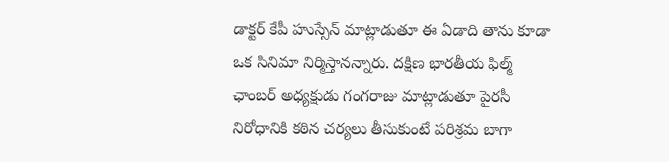డాక్టర్‌ కేపీ హుస్సేన్‌ మాట్లాడుతూ ఈ ఏడాది తాను కూడా ఒక సినిమా నిర్మిస్తానన్నారు. దక్షిణ భారతీయ ఫిల్మ్‌ ఛాంబర్‌ అధ్యక్షుడు గంగరాజు మాట్లాడుతూ పైరసీ నిరోధానికి కఠిన చర్యలు తీసుకుంటే పరిశ్రమ బాగా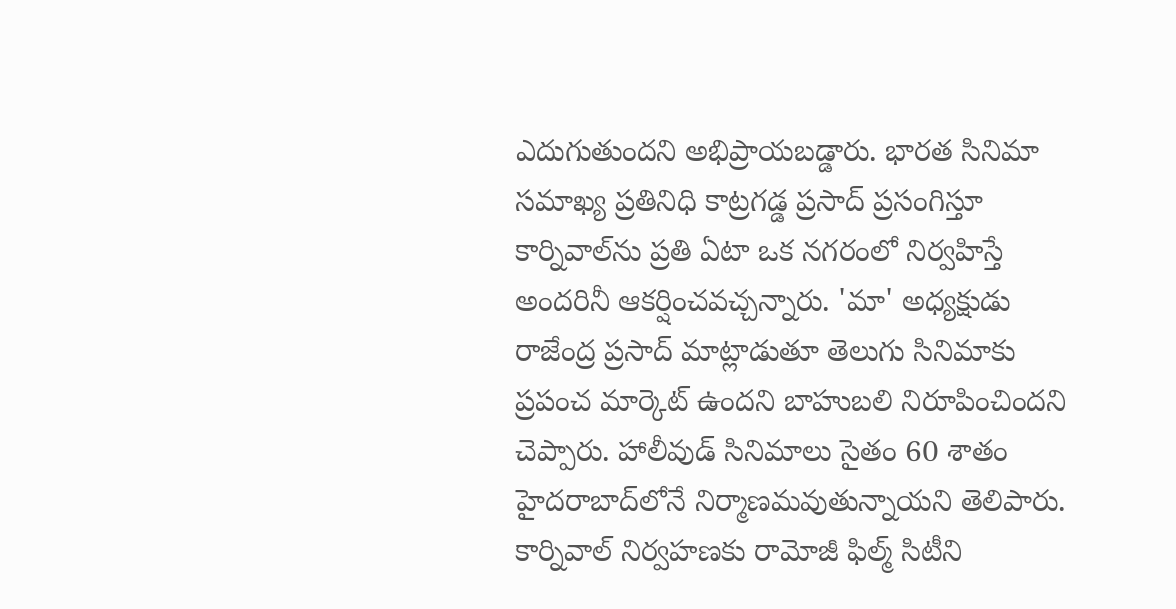ఎదుగుతుందని అభిప్రాయబడ్డారు. భారత సినిమా సమాఖ్య ప్రతినిధి కాట్రగడ్డ ప్రసాద్‌ ప్రసంగిస్తూ కార్నివాల్‌ను ప్రతి ఏటా ఒక నగరంలో నిర్వహిస్తే అందరినీ ఆకర్షించవచ్చన్నారు. 'మా' అధ్యక్షుడు రాజేంద్ర ప్రసాద్‌ మాట్లాడుతూ తెలుగు సినిమాకు ప్రపంచ మార్కెట్‌ ఉందని బాహుబలి నిరూపించిందని చెప్పారు. హాలీవుడ్‌ సినిమాలు సైతం 60 శాతం హైదరాబాద్‌లోనే నిర్మాణమవుతున్నాయని తెలిపారు. కార్నివాల్‌ నిర్వహణకు రామోజీ ఫిల్మ్‌ సిటీని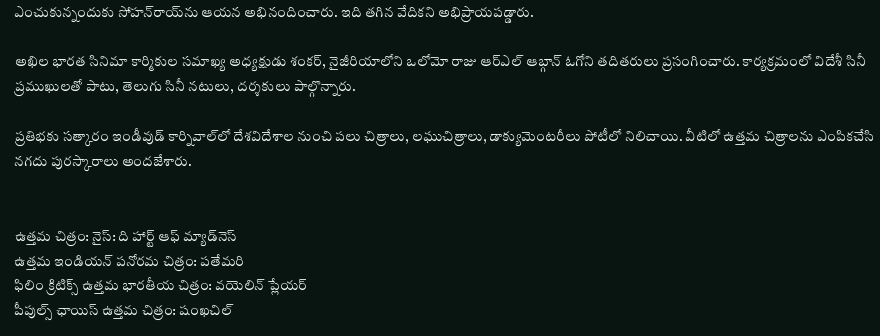ఎంచుకున్నందుకు సోహన్‌రాయ్‌ను ఆయన అభినందించారు. ఇది తగిన వేదికని అభిప్రాయపడ్డారు.

అఖిల భారత సినిమా కార్మికుల సమాఖ్య అధ్యక్షుడు శంకర్‌, నైజీరియాలోని ఒలోమో రాజు ఆర్‌ఎల్‌ ఆబ్గాన్‌ ఓగోని తదితరులు ప్రసంగించారు. కార్యక్రమంలో విదేశీ సినీ ప్రముఖులతో పాటు, తెలుగు సినీ నటులు, దర్శకులు పాల్గొన్నారు.

ప్రతిభకు సత్కారం ఇండీవుడ్‌ కార్నివాల్‌లో దేశవిదేశాల నుంచి పలు చిత్రాలు, లఘుచిత్రాలు, డాక్యుమెంటరీలు పోటీలో నిలిచాయి. వీటిలో ఉత్తమ చిత్రాలను ఎంపికచేసి నగదు పురస్కారాలు అందజేశారు.


ఉత్తమ చిత్రం: నైస్‌: ది హార్ట్‌ ఆఫ్‌ మ్యాడ్‌నెస్‌
ఉత్తమ ఇండియన్‌ పనోరమ చిత్రం: పతేమరి
ఫిలిం క్రిటిక్స్‌ ఉత్తమ భారతీయ చిత్రం: వయెలిన్‌ ప్లేయర్‌
పీపుల్స్‌ ఛాయిస్‌ ఉత్తమ చిత్రం: షంఖచిల్‌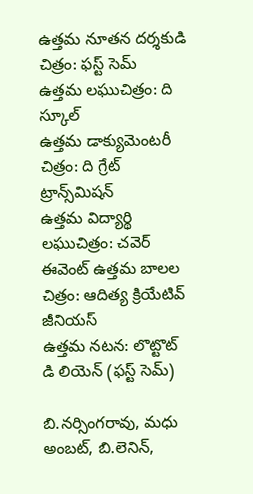ఉత్తమ నూతన దర్శకుడి చిత్రం: ఫస్ట్‌ సెమ్‌
ఉత్తమ లఘుచిత్రం: ది స్కూల్‌
ఉత్తమ డాక్యుమెంటరీ చిత్రం: ది గ్రేట్‌ ట్రాన్స్‌మిషన్‌
ఉత్తమ విద్యార్థి లఘుచిత్రం: చవెర్‌
ఈవెంట్‌ ఉత్తమ బాలల చిత్రం: ఆదిత్య క్రియేటివ్‌ జీనియస్‌
ఉత్తమ నటన: లొట్టొట్‌ డి లియెన్‌ (ఫస్ట్‌ సెమ్‌)

బి.నర్సింగరావు, మధు అంబట్‌, బి.లెనిన్‌,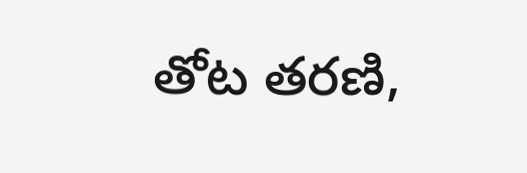తోట తరణి,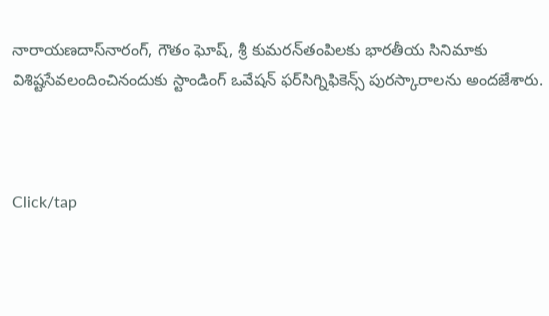నారాయణదాస్‌నారంగ్‌, గౌతం ఘోష్‌, శ్రీ కుమరన్‌తంపిలకు భారతీయ సినిమాకు విశిష్టసేవలందించినందుకు స్టాండింగ్‌ ఒవేషన్‌ ఫర్‌సిగ్నిఫికెన్స్‌ పురస్కారాలను అందజేశారు.



Click/tap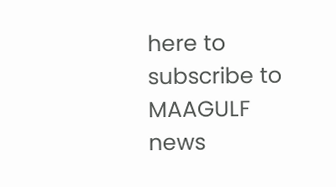here to subscribe to MAAGULF news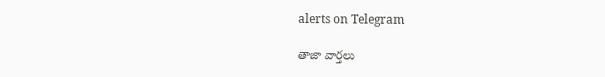alerts on Telegram

తాజా వార్తలు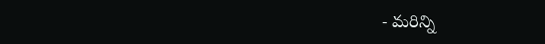- మరిన్ని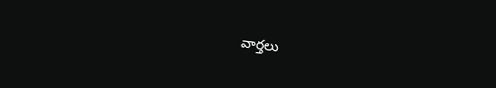వార్తలు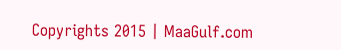Copyrights 2015 | MaaGulf.com